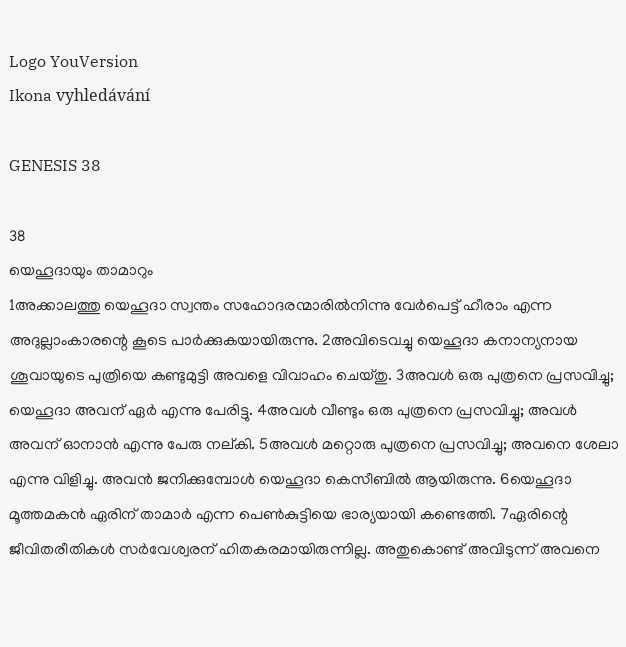Logo YouVersion
Ikona vyhledávání

GENESIS 38

38
യെഹൂദായും താമാറും
1അക്കാലത്തു യെഹൂദാ സ്വന്തം സഹോദരന്മാരിൽനിന്നു വേർപെട്ട് ഹീരാം എന്ന അദുല്ലാംകാരന്റെ കൂടെ പാർക്കുകയായിരുന്നു. 2അവിടെവച്ചു യെഹൂദാ കനാന്യനായ ശൂവായുടെ പുത്രിയെ കണ്ടുമുട്ടി അവളെ വിവാഹം ചെയ്തു. 3അവൾ ഒരു പുത്രനെ പ്രസവിച്ചു; യെഹൂദാ അവന് ഏർ എന്നു പേരിട്ടു. 4അവൾ വീണ്ടും ഒരു പുത്രനെ പ്രസവിച്ചു; അവൾ അവന് ഓനാൻ എന്നു പേരു നല്‌കി. 5അവൾ മറ്റൊരു പുത്രനെ പ്രസവിച്ചു; അവനെ ശേലാ എന്നു വിളിച്ചു. അവൻ ജനിക്കുമ്പോൾ യെഹൂദാ കെസീബിൽ ആയിരുന്നു. 6യെഹൂദാ മൂത്തമകൻ ഏരിന് താമാർ എന്ന പെൺകുട്ടിയെ ഭാര്യയായി കണ്ടെത്തി. 7ഏരിന്റെ ജീവിതരീതികൾ സർവേശ്വരന് ഹിതകരമായിരുന്നില്ല. അതുകൊണ്ട് അവിടുന്ന് അവനെ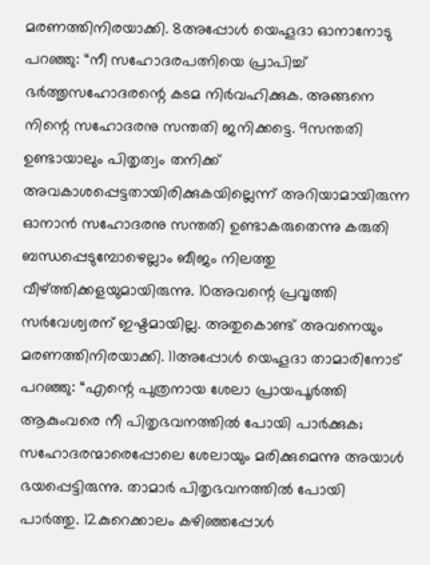മരണത്തിനിരയാക്കി. 8അപ്പോൾ യെഹൂദാ ഓനാനോടു പറഞ്ഞു: “നീ സഹോദരപത്നിയെ പ്രാപിച്ച് ഭർത്തൃസഹോദരന്റെ കടമ നിർവഹിക്കുക. അങ്ങനെ നിന്റെ സഹോദരനു സന്തതി ജനിക്കട്ടെ. 9സന്തതി ഉണ്ടായാലും പിതൃത്വം തനിക്ക് അവകാശപ്പെട്ടതായിരിക്കുകയില്ലെന്ന് അറിയാമായിരുന്ന ഓനാൻ സഹോദരനു സന്തതി ഉണ്ടാകരുതെന്നു കരുതി ബന്ധപ്പെടുമ്പോഴെല്ലാം ബീജം നിലത്തു വീഴ്ത്തിക്കളയുമായിരുന്നു. 10അവന്റെ പ്രവൃത്തി സർവേശ്വരന് ഇഷ്ടമായില്ല. അതുകൊണ്ട് അവനെയും മരണത്തിനിരയാക്കി. 11അപ്പോൾ യെഹൂദാ താമാരിനോട് പറഞ്ഞു: “എന്റെ പുത്രനായ ശേലാ പ്രായപൂർത്തി ആകുംവരെ നീ പിതൃഭവനത്തിൽ പോയി പാർക്കുക; സഹോദരന്മാരെപ്പോലെ ശേലായും മരിക്കുമെന്നു അയാൾ ഭയപ്പെട്ടിരുന്നു. താമാർ പിതൃഭവനത്തിൽ പോയി പാർത്തു. 12കുറെക്കാലം കഴിഞ്ഞപ്പോൾ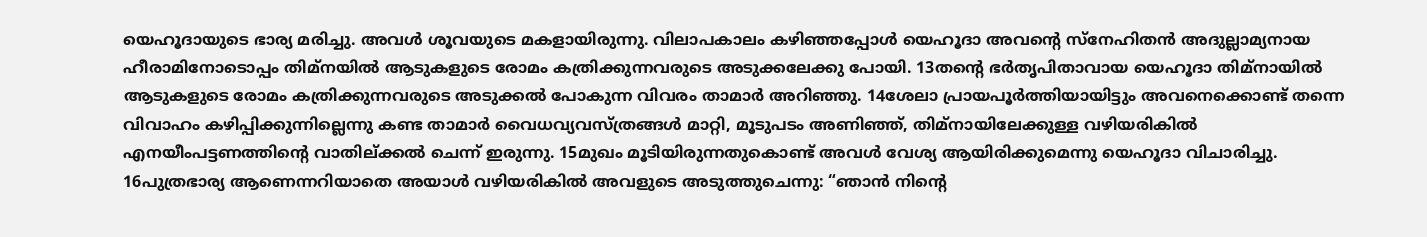യെഹൂദായുടെ ഭാര്യ മരിച്ചു. അവൾ ശൂവയുടെ മകളായിരുന്നു. വിലാപകാലം കഴിഞ്ഞപ്പോൾ യെഹൂദാ അവന്റെ സ്നേഹിതൻ അദുല്ലാമ്യനായ ഹീരാമിനോടൊപ്പം തിമ്നയിൽ ആടുകളുടെ രോമം കത്രിക്കുന്നവരുടെ അടുക്കലേക്കു പോയി. 13തന്റെ ഭർതൃപിതാവായ യെഹൂദാ തിമ്നായിൽ ആടുകളുടെ രോമം കത്രിക്കുന്നവരുടെ അടുക്കൽ പോകുന്ന വിവരം താമാർ അറിഞ്ഞു. 14ശേലാ പ്രായപൂർത്തിയായിട്ടും അവനെക്കൊണ്ട് തന്നെ വിവാഹം കഴിപ്പിക്കുന്നില്ലെന്നു കണ്ട താമാർ വൈധവ്യവസ്ത്രങ്ങൾ മാറ്റി, മൂടുപടം അണിഞ്ഞ്, തിമ്നായിലേക്കുള്ള വഴിയരികിൽ എനയീംപട്ടണത്തിന്റെ വാതില്‌ക്കൽ ചെന്ന് ഇരുന്നു. 15മുഖം മൂടിയിരുന്നതുകൊണ്ട് അവൾ വേശ്യ ആയിരിക്കുമെന്നു യെഹൂദാ വിചാരിച്ചു. 16പുത്രഭാര്യ ആണെന്നറിയാതെ അയാൾ വഴിയരികിൽ അവളുടെ അടുത്തുചെന്നു: “ഞാൻ നിന്റെ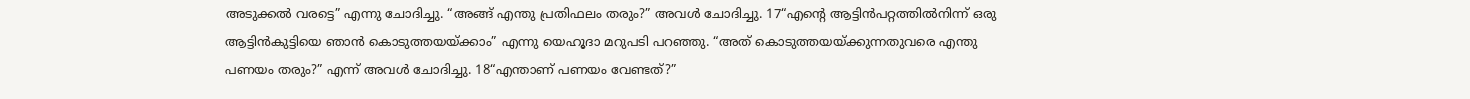അടുക്കൽ വരട്ടെ” എന്നു ചോദിച്ചു. “അങ്ങ് എന്തു പ്രതിഫലം തരും?” അവൾ ചോദിച്ചു. 17“എന്റെ ആട്ടിൻപറ്റത്തിൽനിന്ന് ഒരു ആട്ടിൻകുട്ടിയെ ഞാൻ കൊടുത്തയയ്‍ക്കാം” എന്നു യെഹൂദാ മറുപടി പറഞ്ഞു. “അത് കൊടുത്തയയ്‍ക്കുന്നതുവരെ എന്തു പണയം തരും?” എന്ന് അവൾ ചോദിച്ചു. 18“എന്താണ് പണയം വേണ്ടത്?”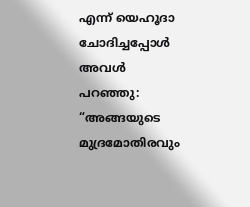എന്ന് യെഹൂദാ ചോദിച്ചപ്പോൾ അവൾ പറഞ്ഞു: “അങ്ങയുടെ മുദ്രമോതിരവും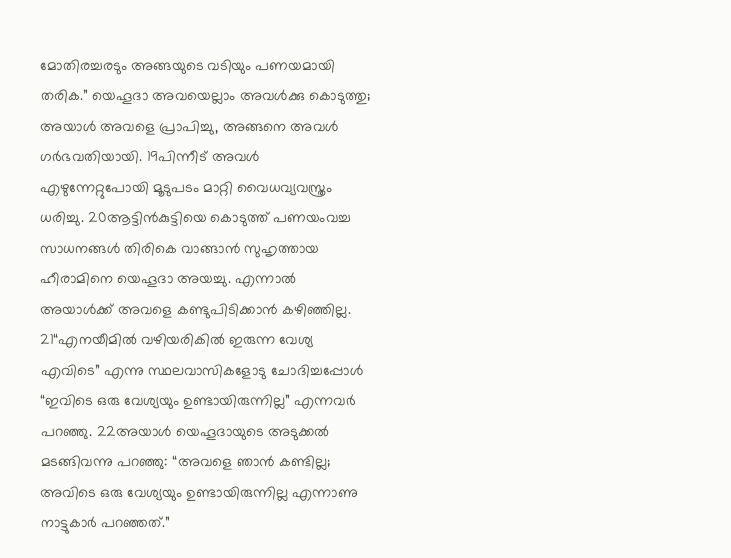മോതിരച്ചരടും അങ്ങയുടെ വടിയും പണയമായി തരിക.” യെഹൂദാ അവയെല്ലാം അവൾക്കു കൊടുത്തു; അയാൾ അവളെ പ്രാപിച്ചു, അങ്ങനെ അവൾ ഗർഭവതിയായി. 19പിന്നീട് അവൾ എഴുന്നേറ്റുപോയി മൂടുപടം മാറ്റി വൈധവ്യവസ്ത്രം ധരിച്ചു. 20ആട്ടിൻകുട്ടിയെ കൊടുത്ത് പണയംവച്ച സാധനങ്ങൾ തിരികെ വാങ്ങാൻ സുഹൃത്തായ ഹീരാമിനെ യെഹൂദാ അയച്ചു. എന്നാൽ അയാൾക്ക് അവളെ കണ്ടുപിടിക്കാൻ കഴിഞ്ഞില്ല. 21“എനയീമിൽ വഴിയരികിൽ ഇരുന്ന വേശ്യ എവിടെ” എന്നു സ്ഥലവാസികളോടു ചോദിച്ചപ്പോൾ “ഇവിടെ ഒരു വേശ്യയും ഉണ്ടായിരുന്നില്ല” എന്നവർ പറഞ്ഞു. 22അയാൾ യെഹൂദായുടെ അടുക്കൽ മടങ്ങിവന്നു പറഞ്ഞു: “അവളെ ഞാൻ കണ്ടില്ല; അവിടെ ഒരു വേശ്യയും ഉണ്ടായിരുന്നില്ല എന്നാണു നാട്ടുകാർ പറഞ്ഞത്.”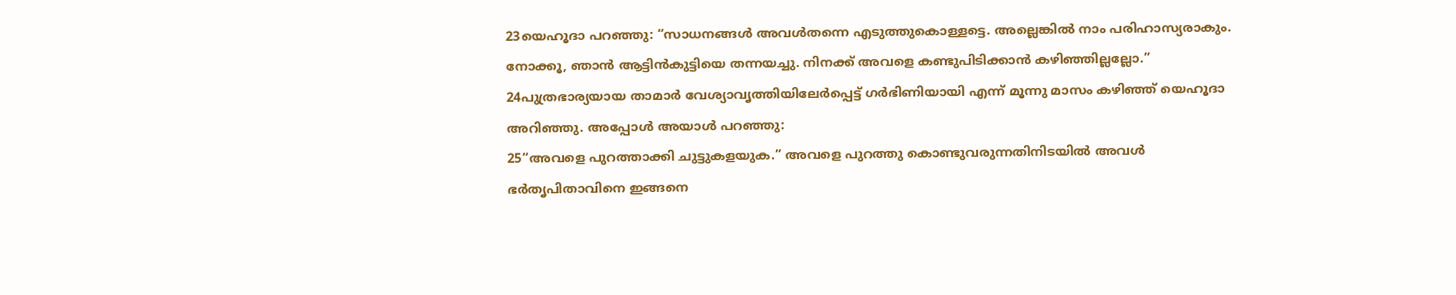23യെഹൂദാ പറഞ്ഞു: “സാധനങ്ങൾ അവൾതന്നെ എടുത്തുകൊള്ളട്ടെ. അല്ലെങ്കിൽ നാം പരിഹാസ്യരാകും. നോക്കൂ, ഞാൻ ആട്ടിൻകുട്ടിയെ തന്നയച്ചു. നിനക്ക് അവളെ കണ്ടുപിടിക്കാൻ കഴിഞ്ഞില്ലല്ലോ.” 24പുത്രഭാര്യയായ താമാർ വേശ്യാവൃത്തിയിലേർപ്പെട്ട് ഗർഭിണിയായി എന്ന് മൂന്നു മാസം കഴിഞ്ഞ് യെഹൂദാ അറിഞ്ഞു. അപ്പോൾ അയാൾ പറഞ്ഞു:
25“അവളെ പുറത്താക്കി ചുട്ടുകളയുക.” അവളെ പുറത്തു കൊണ്ടുവരുന്നതിനിടയിൽ അവൾ ഭർതൃപിതാവിനെ ഇങ്ങനെ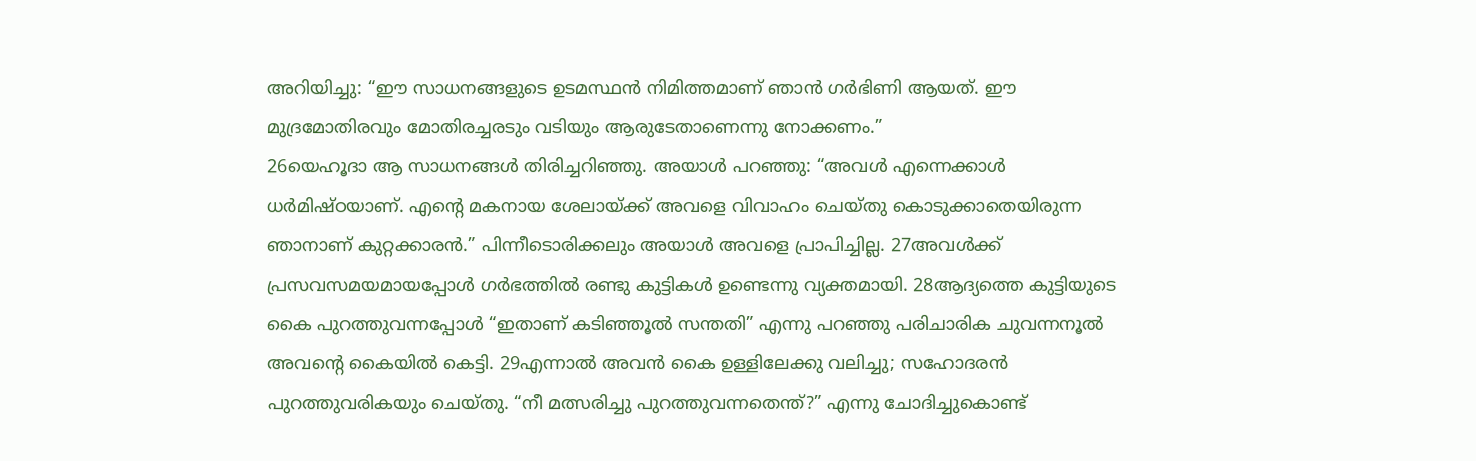അറിയിച്ചു: “ഈ സാധനങ്ങളുടെ ഉടമസ്ഥൻ നിമിത്തമാണ് ഞാൻ ഗർഭിണി ആയത്. ഈ മുദ്രമോതിരവും മോതിരച്ചരടും വടിയും ആരുടേതാണെന്നു നോക്കണം.”
26യെഹൂദാ ആ സാധനങ്ങൾ തിരിച്ചറിഞ്ഞു. അയാൾ പറഞ്ഞു: “അവൾ എന്നെക്കാൾ ധർമിഷ്ഠയാണ്. എന്റെ മകനായ ശേലായ്‍ക്ക് അവളെ വിവാഹം ചെയ്തു കൊടുക്കാതെയിരുന്ന ഞാനാണ് കുറ്റക്കാരൻ.” പിന്നീടൊരിക്കലും അയാൾ അവളെ പ്രാപിച്ചില്ല. 27അവൾക്ക് പ്രസവസമയമായപ്പോൾ ഗർഭത്തിൽ രണ്ടു കുട്ടികൾ ഉണ്ടെന്നു വ്യക്തമായി. 28ആദ്യത്തെ കുട്ടിയുടെ കൈ പുറത്തുവന്നപ്പോൾ “ഇതാണ് കടിഞ്ഞൂൽ സന്തതി” എന്നു പറഞ്ഞു പരിചാരിക ചുവന്നനൂൽ അവന്റെ കൈയിൽ കെട്ടി. 29എന്നാൽ അവൻ കൈ ഉള്ളിലേക്കു വലിച്ചു; സഹോദരൻ പുറത്തുവരികയും ചെയ്തു. “നീ മത്സരിച്ചു പുറത്തുവന്നതെന്ത്?” എന്നു ചോദിച്ചുകൊണ്ട്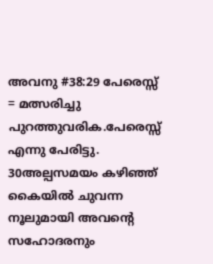അവനു #38:29 പേരെസ്സ് = മത്സരിച്ചു പുറത്തുവരിക.പേരെസ്സ് എന്നു പേരിട്ടു. 30അല്പസമയം കഴിഞ്ഞ് കൈയിൽ ചുവന്ന നൂലുമായി അവന്റെ സഹോദരനും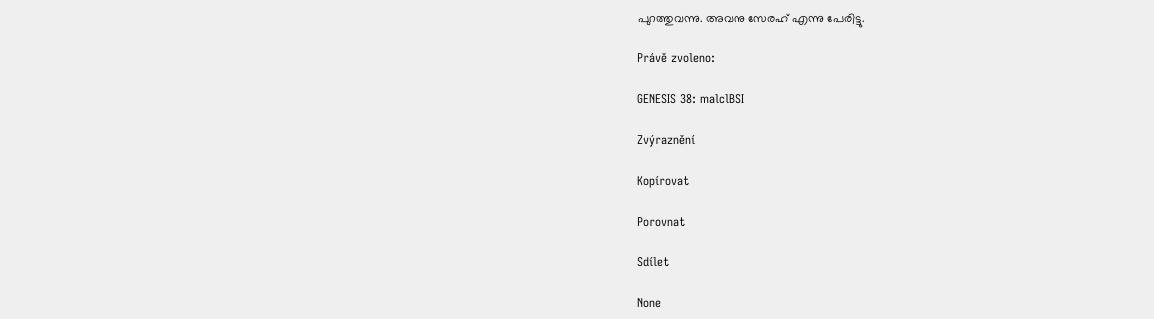പുറത്തുവന്നു. അവനു സേരഹ് എന്നു പേരിട്ടു.

Právě zvoleno:

GENESIS 38: malclBSI

Zvýraznění

Kopírovat

Porovnat

Sdílet

None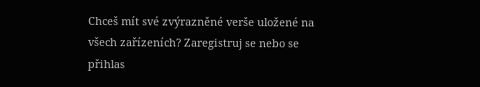Chceš mít své zvýrazněné verše uložené na všech zařízeních? Zaregistruj se nebo se přihlas